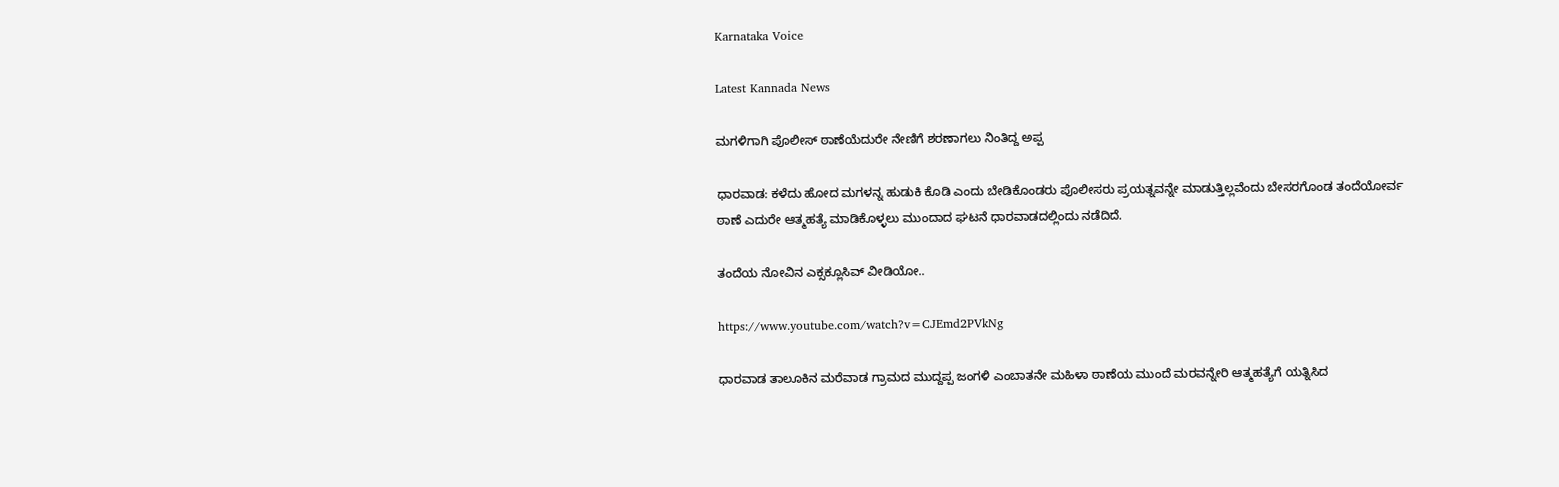Karnataka Voice

Latest Kannada News

ಮಗಳಿಗಾಗಿ ಪೊಲೀಸ್ ಠಾಣೆಯೆದುರೇ ನೇಣಿಗೆ ಶರಣಾಗಲು ನಿಂತಿದ್ದ ಅಪ್ಪ

ಧಾರವಾಡ: ಕಳೆದು ಹೋದ ಮಗಳನ್ನ ಹುಡುಕಿ ಕೊಡಿ ಎಂದು ಬೇಡಿಕೊಂಡರು ಪೊಲೀಸರು ಪ್ರಯತ್ನವನ್ನೇ ಮಾಡುತ್ತಿಲ್ಲವೆಂದು ಬೇಸರಗೊಂಡ ತಂದೆಯೋರ್ವ ಠಾಣೆ ಎದುರೇ ಆತ್ಮಹತ್ಯೆ ಮಾಡಿಕೊಳ್ಳಲು ಮುಂದಾದ ಘಟನೆ ಧಾರವಾಡದಲ್ಲಿಂದು ನಡೆದಿದೆ.

ತಂದೆಯ ನೋವಿನ ಎಕ್ಸಕ್ಲೂಸಿವ್ ವೀಡಿಯೋ..

https://www.youtube.com/watch?v=CJEmd2PVkNg

ಧಾರವಾಡ ತಾಲೂಕಿನ ಮರೆವಾಡ ಗ್ರಾಮದ ಮುದ್ದಪ್ಪ ಜಂಗಳಿ ಎಂಬಾತನೇ ಮಹಿಳಾ ಠಾಣೆಯ ಮುಂದೆ ಮರವನ್ನೇರಿ ಆತ್ಮಹತ್ಯೆಗೆ ಯತ್ನಿಸಿದ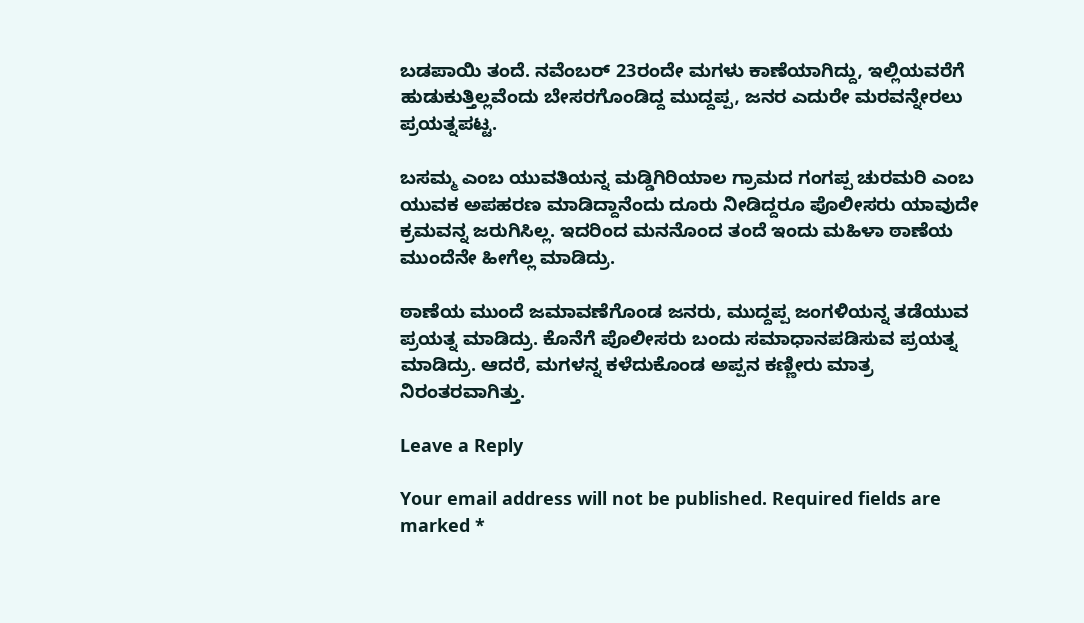ಬಡಪಾಯಿ ತಂದೆ. ನವೆಂಬರ್ 23ರಂದೇ ಮಗಳು ಕಾಣೆಯಾಗಿದ್ದು, ಇಲ್ಲಿಯವರೆಗೆ ಹುಡುಕುತ್ತಿಲ್ಲವೆಂದು ಬೇಸರಗೊಂಡಿದ್ದ ಮುದ್ದಪ್ಪ, ಜನರ ಎದುರೇ ಮರವನ್ನೇರಲು ಪ್ರಯತ್ನಪಟ್ಟ.

ಬಸಮ್ಮ ಎಂಬ ಯುವತಿಯನ್ನ ಮಡ್ಡಿಗಿರಿಯಾಲ ಗ್ರಾಮದ ಗಂಗಪ್ಪ ಚುರಮರಿ ಎಂಬ ಯುವಕ ಅಪಹರಣ ಮಾಡಿದ್ದಾನೆಂದು ದೂರು ನೀಡಿದ್ದರೂ ಪೊಲೀಸರು ಯಾವುದೇ ಕ್ರಮವನ್ನ ಜರುಗಿಸಿಲ್ಲ. ಇದರಿಂದ ಮನನೊಂದ ತಂದೆ ಇಂದು ಮಹಿಳಾ ಠಾಣೆಯ ಮುಂದೆನೇ ಹೀಗೆಲ್ಲ ಮಾಡಿದ್ರು.

ಠಾಣೆಯ ಮುಂದೆ ಜಮಾವಣೆಗೊಂಡ ಜನರು, ಮುದ್ದಪ್ಪ ಜಂಗಳಿಯನ್ನ ತಡೆಯುವ ಪ್ರಯತ್ನ ಮಾಡಿದ್ರು. ಕೊನೆಗೆ ಪೊಲೀಸರು ಬಂದು ಸಮಾಧಾನಪಡಿಸುವ ಪ್ರಯತ್ನ ಮಾಡಿದ್ರು. ಆದರೆ, ಮಗಳನ್ನ ಕಳೆದುಕೊಂಡ ಅಪ್ಪನ ಕಣ್ಣೀರು ಮಾತ್ರ ನಿರಂತರವಾಗಿತ್ತು.

Leave a Reply

Your email address will not be published. Required fields are marked *